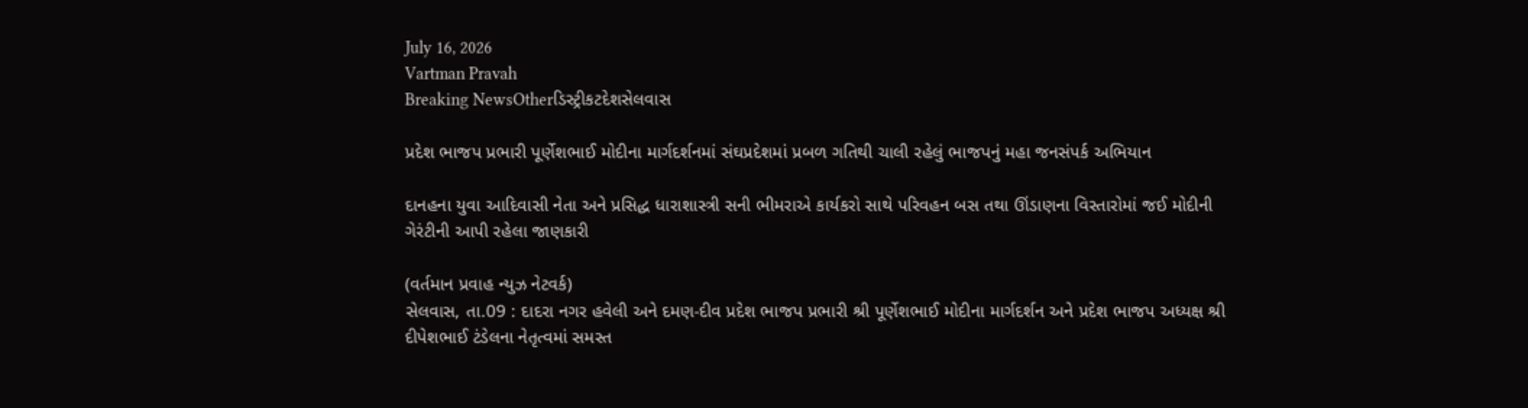July 16, 2026
Vartman Pravah
Breaking NewsOtherડિસ્ટ્રીકટદેશસેલવાસ

પ્રદેશ ભાજપ પ્રભારી પૂર્ણેશભાઈ મોદીના માર્ગદર્શનમાં સંઘપ્રદેશમાં પ્રબળ ગતિથી ચાલી રહેલું ભાજપનું મહા જનસંપર્ક અભિયાન

દાનહના યુવા આદિવાસી નેતા અને પ્રસિદ્ધ ધારાશાસ્ત્રી સની ભીમરાએ કાર્યકરો સાથે પરિવહન બસ તથા ઊંડાણના વિસ્‍તારોમાં જઈ મોદીની ગેરંટીની આપી રહેલા જાણકારી

(વર્તમાન પ્રવાહ ન્‍યુઝ નેટવર્ક)
સેલવાસ, તા.09 : દાદરા નગર હવેલી અને દમણ-દીવ પ્રદેશ ભાજપ પ્રભારી શ્રી પૂર્ણેશભાઈ મોદીના માર્ગદર્શન અને પ્રદેશ ભાજપ અધ્‍યક્ષ શ્રી દીપેશભાઈ ટંડેલના નેતૃત્‍વમાં સમસ્‍ત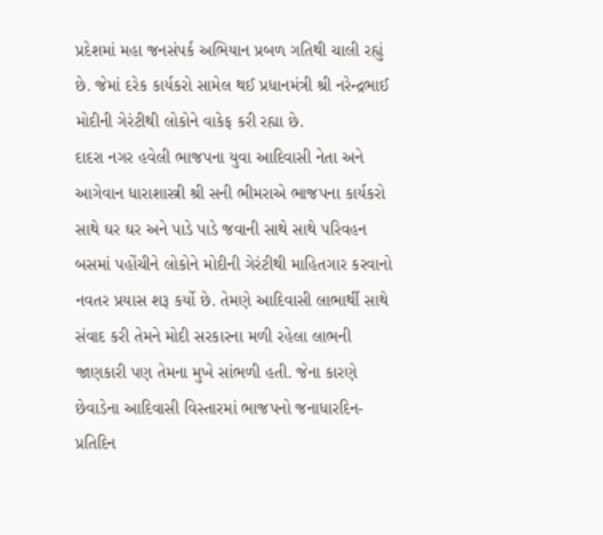પ્રદેશમાં મહા જનસંપર્ક અભિયાન પ્રબળ ગતિથી ચાલી રહ્યું છે. જેમાં દરેક કાર્યકરો સામેલ થઈ પ્રધાનમંત્રી શ્રી નરેન્‍દ્રભાઈ મોદીની ગેરંટીથી લોકોને વાકેફ કરી રહ્યા છે.
દાદરા નગર હવેલી ભાજપના યુવા આદિવાસી નેતા અને આગેવાન ધારાશાસ્ત્રી શ્રી સની ભીમરાએ ભાજપના કાર્યકરો સાથે ઘર ઘર અને પાડે પાડે જવાની સાથે સાથે પરિવહન બસમાં પહોંચીને લોકોને મોદીની ગેરંટીથી માહિતગાર કરવાનો નવતર પ્રયાસ શરૂ કર્યો છે. તેમણે આદિવાસી લાભાર્થી સાથે સંવાદ કરી તેમને મોદી સરકારના મળી રહેલા લાભની જાણકારી પણ તેમના મુખે સાંભળી હતી. જેના કારણે છેવાડેના આદિવાસી વિસ્‍તારમાં ભાજપનો જનાધારદિન-પ્રતિદિન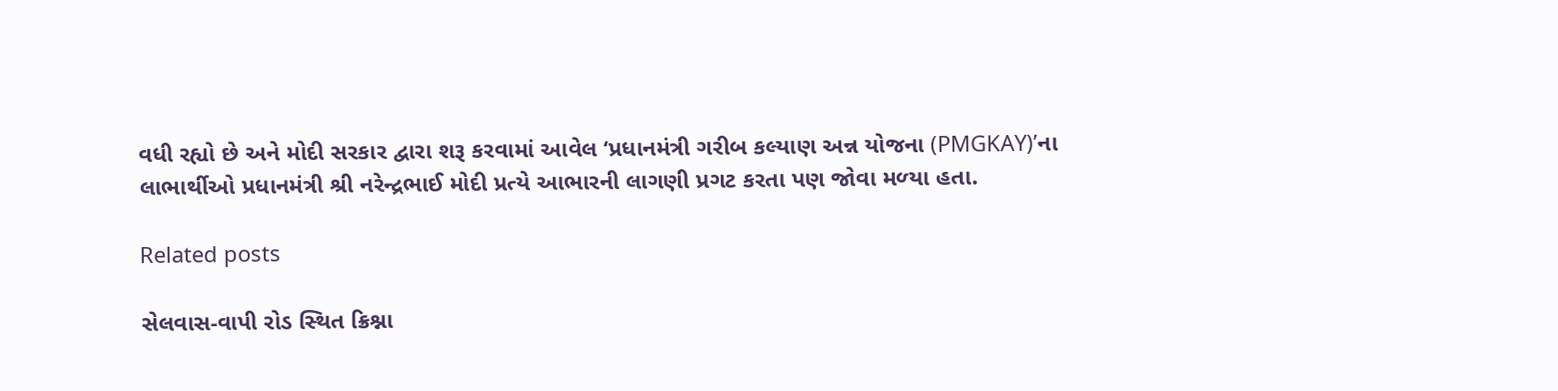વધી રહ્યો છે અને મોદી સરકાર દ્વારા શરૂ કરવામાં આવેલ ‘પ્રધાનમંત્રી ગરીબ કલ્‍યાણ અન્ન યોજના (PMGKAY)’ના લાભાર્થીઓ પ્રધાનમંત્રી શ્રી નરેન્‍દ્રભાઈ મોદી પ્રત્‍યે આભારની લાગણી પ્રગટ કરતા પણ જોવા મળ્‍યા હતા.

Related posts

સેલવાસ-વાપી રોડ સ્‍થિત ક્રિશ્ના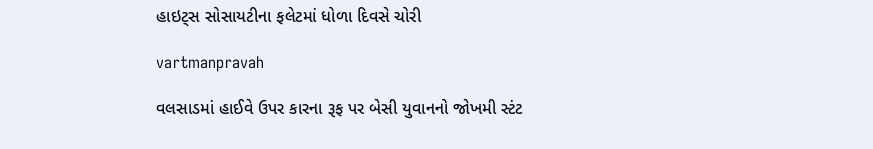હાઇટ્‍સ સોસાયટીના ફલેટમાં ધોળા દિવસે ચોરી

vartmanpravah

વલસાડમાં હાઈવે ઉપર કારના રૂફ પર બેસી યુવાનનો જોખમી સ્‍ટંટ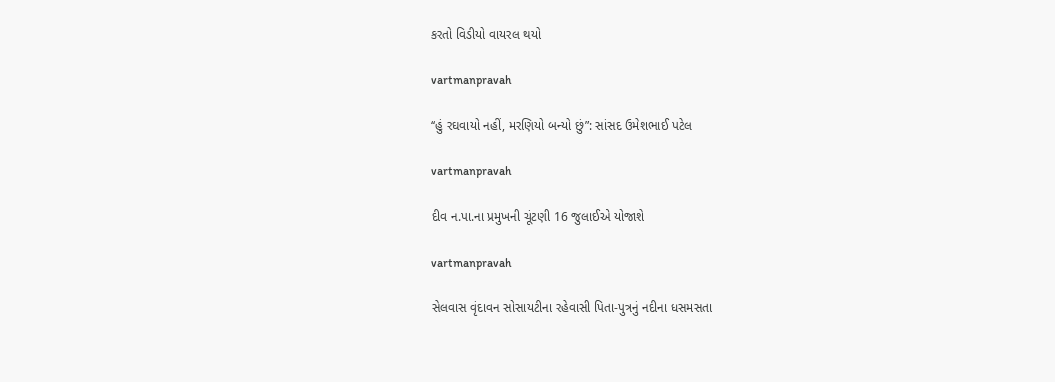કરતો વિડીયો વાયરલ થયો

vartmanpravah

‘‘હું રઘવાયો નહીં, મરણિયો બન્‍યો છું”: સાંસદ ઉમેશભાઈ પટેલ

vartmanpravah

દીવ ન.પા.ના પ્રમુખની ચૂંટણી 16 જુલાઈએ યોજાશે

vartmanpravah

સેલવાસ વૃંદાવન સોસાયટીના રહેવાસી પિતા-પુત્રનું નદીના ધસમસતા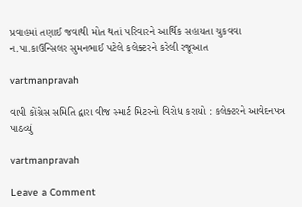પ્રવાહમાં તણાઈ જવાથી મોત થતાં પરિવારને આર્થિક સહાયતા ચુકવવા ન.પા.કાઉન્‍સિલર સુમનભાઈ પટેલે કલેક્‍ટરને કરેલી રજૂઆત

vartmanpravah

વાપી કોંગ્રેસ સમિતિ દ્વારા વીજ સ્‍માર્ટ મિટરનો વિરોધ કરાયો : કલેક્‍ટરને આવેદનપત્ર પાઠવ્‍યું

vartmanpravah

Leave a Comment